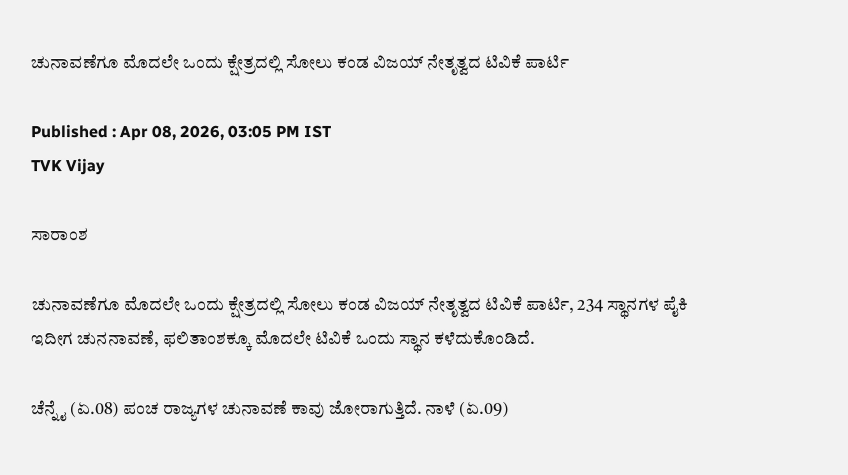ಚುನಾವಣೆಗೂ ಮೊದಲೇ ಒಂದು ಕ್ಷೇತ್ರದಲ್ಲಿ ಸೋಲು ಕಂಡ ವಿಜಯ್ ನೇತೃತ್ವದ ಟಿವಿಕೆ ಪಾರ್ಟಿ

Published : Apr 08, 2026, 03:05 PM IST
TVK Vijay

ಸಾರಾಂಶ

ಚುನಾವಣೆಗೂ ಮೊದಲೇ ಒಂದು ಕ್ಷೇತ್ರದಲ್ಲಿ ಸೋಲು ಕಂಡ ವಿಜಯ್ ನೇತೃತ್ವದ ಟಿವಿಕೆ ಪಾರ್ಟಿ, 234 ಸ್ಥಾನಗಳ ಪೈಕಿ ಇದೀಗ ಚುನನಾವಣೆ, ಫಲಿತಾಂಶಕ್ಕೂ ಮೊದಲೇ ಟಿವಿಕೆ ಒಂದು ಸ್ಥಾನ ಕಳೆದುಕೊಂಡಿದೆ.

ಚೆನ್ನೈ (ಏ.08) ಪಂಚ ರಾಜ್ಯಗಳ ಚುನಾವಣೆ ಕಾವು ಜೋರಾಗುತ್ತಿದೆ. ನಾಳೆ (ಏ.09)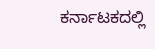ಕರ್ನಾಟಕದಲ್ಲಿ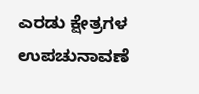ಎರಡು ಕ್ಷೇತ್ರಗಳ ಉಪಚುನಾವಣೆ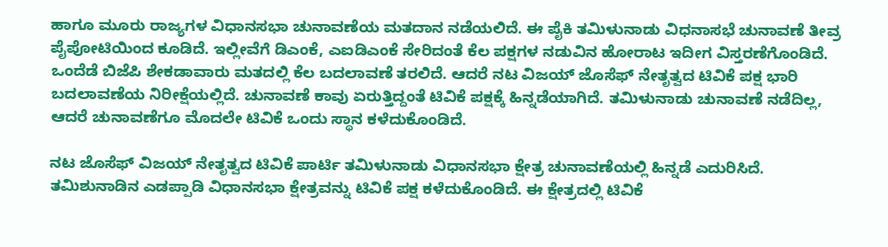ಹಾಗೂ ಮೂರು ರಾಜ್ಯಗಳ ವಿಧಾನಸಭಾ ಚುನಾವಣೆಯ ಮತದಾನ ನಡೆಯಲಿದೆ. ಈ ಪೈಕಿ ತಮಿಳುನಾಡು ವಿಧನಾಸಭೆ ಚುನಾವಣೆ ತೀವ್ರ ಪೈಪೋಟಿಯಿಂದ ಕೂಡಿದೆ. ಇಲ್ಲೀವೆಗೆ ಡಿಎಂಕೆ, ಎಐಡಿಎಂಕೆ ಸೇರಿದಂತೆ ಕೆಲ ಪಕ್ಷಗಳ ನಡುವಿನ ಹೋರಾಟ ಇದೀಗ ವಿಸ್ತರಣೆಗೊಂಡಿದೆ. ಒಂದೆಡೆ ಬಿಜೆಪಿ ಶೇಕಡಾವಾರು ಮತದಲ್ಲಿ ಕೆಲ ಬದಲಾವಣೆ ತರಲಿದೆ. ಆದರೆ ನಟ ವಿಜಯ್ ಜೊಸೆಫ್ ನೇತೃತ್ವದ ಟಿವಿಕೆ ಪಕ್ಷ ಭಾರಿ ಬದಲಾವಣೆಯ ನಿರೀಕ್ಷೆಯಲ್ಲಿದೆ. ಚುನಾವಣೆ ಕಾವು ಏರುತ್ತಿದ್ದಂತೆ ಟಿವಿಕೆ ಪಕ್ಷಕ್ಕೆ ಹಿನ್ನಡೆಯಾಗಿದೆ. ತಮಿಳುನಾಡು ಚುನಾವಣೆ ನಡೆದಿಲ್ಲ, ಆದರೆ ಚುನಾವಣೆಗೂ ಮೊದಲೇ ಟಿವಿಕೆ ಒಂದು ಸ್ಥಾನ ಕಳೆದುಕೊಂಡಿದೆ.

ನಟ ಜೊಸೆಫ್ ವಿಜಯ್ ನೇತೃತ್ವದ ಟಿವಿಕೆ ಪಾರ್ಟಿ ತಮಿಳುನಾಡು ವಿಧಾನಸಭಾ ಕ್ಷೇತ್ರ ಚುನಾವಣೆಯಲ್ಲಿ ಹಿನ್ನಡೆ ಎದುರಿಸಿದೆ. ತಮಿಶುನಾಡಿನ ಎಡಪ್ಪಾಡಿ ವಿಧಾನಸಭಾ ಕ್ಷೇತ್ರವನ್ನು ಟಿವಿಕೆ ಪಕ್ಷ ಕಳೆದುಕೊಂಡಿದೆ. ಈ ಕ್ಷೇತ್ರದಲ್ಲಿ ಟಿವಿಕೆ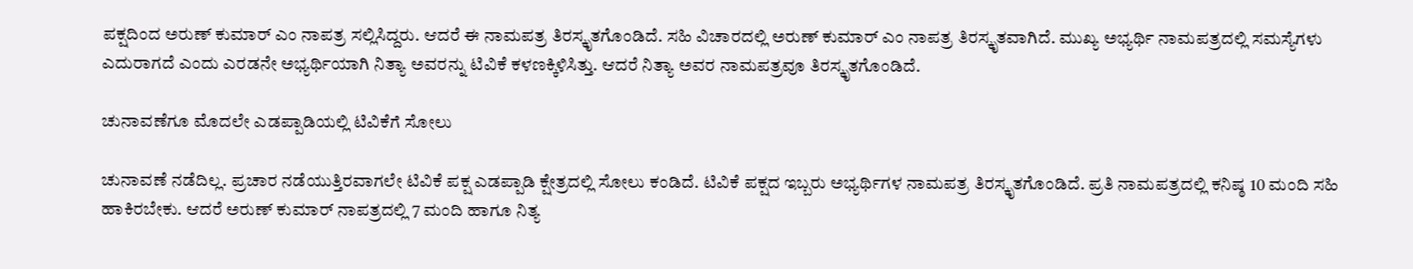ಪಕ್ಷದಿಂದ ಅರುಣ್ ಕುಮಾರ್ ಎಂ ನಾಪತ್ರ ಸಲ್ಲಿಸಿದ್ದರು. ಆದರೆ ಈ ನಾಮಪತ್ರ ತಿರಸ್ಕೃತಗೊಂಡಿದೆ. ಸಹಿ ವಿಚಾರದಲ್ಲಿ ಅರುಣ್ ಕುಮಾರ್ ಎಂ ನಾಪತ್ರ ತಿರಸ್ಕೃತವಾಗಿದೆ. ಮುಖ್ಯ ಅಭ್ಯರ್ಥಿ ನಾಮಪತ್ರದಲ್ಲಿ ಸಮಸ್ಯೆಗಳು ಎದುರಾಗದೆ ಎಂದು ಎರಡನೇ ಅಭ್ಯರ್ಥಿಯಾಗಿ ನಿತ್ಯಾ ಅವರನ್ನು ಟಿವಿಕೆ ಕಳಣಕ್ಕಿಳಿಸಿತ್ತು. ಆದರೆ ನಿತ್ಯಾ ಅವರ ನಾಮಪತ್ರವೂ ತಿರಸ್ಕೃತಗೊಂಡಿದೆ.

ಚುನಾವಣೆಗೂ ಮೊದಲೇ ಎಡಪ್ಪಾಡಿಯಲ್ಲಿ ಟಿವಿಕೆಗೆ ಸೋಲು

ಚುನಾವಣೆ ನಡೆದಿಲ್ಲ. ಪ್ರಚಾರ ನಡೆಯುತ್ತಿರವಾಗಲೇ ಟಿವಿಕೆ ಪಕ್ಷ ಎಡಪ್ಪಾಡಿ ಕ್ಷೇತ್ರದಲ್ಲಿ ಸೋಲು ಕಂಡಿದೆ. ಟಿವಿಕೆ ಪಕ್ಷದ ಇಬ್ಬರು ಅಭ್ಯರ್ಥಿಗಳ ನಾಮಪತ್ರ ತಿರಸ್ಕೃತಗೊಂಡಿದೆ. ಪ್ರತಿ ನಾಮಪತ್ರದಲ್ಲಿ ಕನಿಷ್ಠ 10 ಮಂದಿ ಸಹಿ ಹಾಕಿರಬೇಕು. ಆದರೆ ಅರುಣ್ ಕುಮಾರ್ ನಾಪತ್ರದಲ್ಲಿ 7 ಮಂದಿ ಹಾಗೂ ನಿತ್ಯ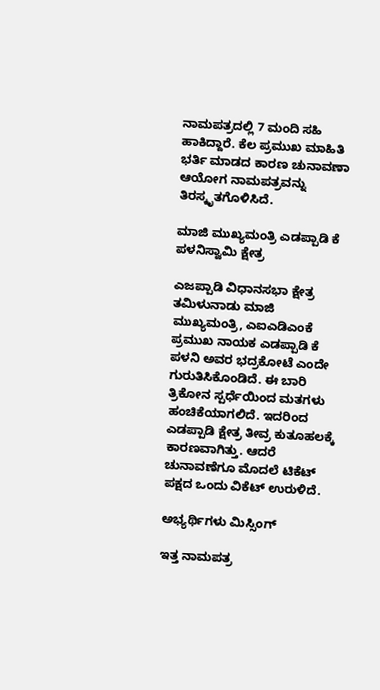ನಾಮಪತ್ರದಲ್ಲಿ 7 ಮಂದಿ ಸಹಿ ಹಾಕಿದ್ದಾರೆ. ಕೆಲ ಪ್ರಮುಖ ಮಾಹಿತಿ ಭರ್ತಿ ಮಾಡದ ಕಾರಣ ಚುನಾವಣಾ ಆಯೋಗ ನಾಮಪತ್ರವನ್ನು ತಿರಸ್ಕೃತಗೊಳಿಸಿದೆ.

ಮಾಜಿ ಮುಖ್ಯಮಂತ್ರಿ ಎಡಪ್ಪಾಡಿ ಕೆ ಪಳನಿಸ್ವಾಮಿ ಕ್ಷೇತ್ರ

ಎಜಪ್ಪಾಡಿ ವಿಧಾನಸಭಾ ಕ್ಷೇತ್ರ ತಮಿಳುನಾಡು ಮಾಜಿ ಮುಖ್ಯಮಂತ್ರಿ, ಎಐಎಡಿಎಂಕೆ ಪ್ರಮುಖ ನಾಯಕ ಎಡಪ್ಪಾಡಿ ಕೆ ಪಳನಿ ಅವರ ಭದ್ರಕೋಟೆ ಎಂದೇ ಗುರುತಿಸಿಕೊಂಡಿದೆ. ಈ ಬಾರಿ ತ್ರಿಕೋನ ಸ್ಪರ್ಧೆಯಿಂದ ಮತಗಳು ಹಂಚಿಕೆಯಾಗಲಿದೆ. ಇದರಿಂದ ಎಡಪ್ಪಾಡಿ ಕ್ಷೇತ್ರ ತೀವ್ರ ಕುತೂಹಲಕ್ಕೆ ಕಾರಣವಾಗಿತ್ತು. ಆದರೆ ಚುನಾವಣೆಗೂ ಮೊದಲೆ ಟಿಕೆಟ್ ಪಕ್ಷದ ಒಂದು ವಿಕೆಟ್ ಉರುಳಿದೆ.

ಅಭ್ಯರ್ಥಿಗಳು ಮಿಸ್ಸಿಂಗ್

ಇತ್ತ ನಾಮಪತ್ರ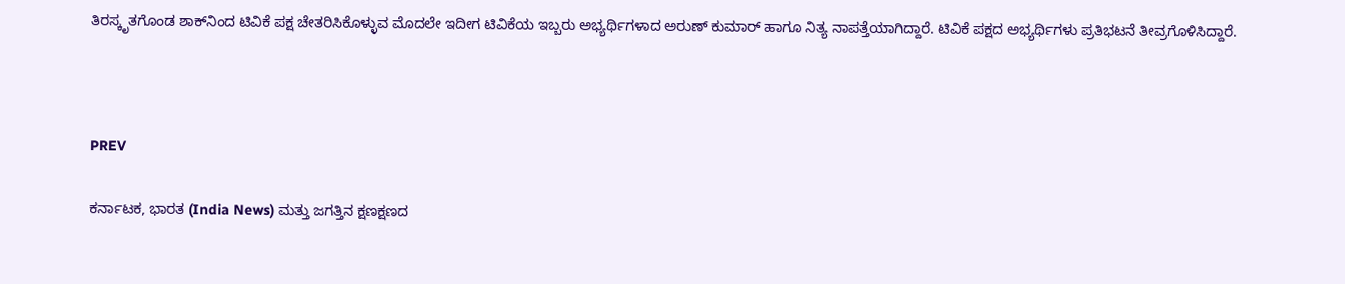ತಿರಸ್ಕೃತಗೊಂಡ ಶಾಕ್‌ನಿಂದ ಟಿವಿಕೆ ಪಕ್ಷ ಚೇತರಿಸಿಕೊಳ್ಳುವ ಮೊದಲೇ ಇದೀಗ ಟಿವಿಕೆಯ ಇಬ್ಬರು ಅಭ್ಯರ್ಥಿಗಳಾದ ಅರುಣ್ ಕುಮಾರ್ ಹಾಗೂ ನಿತ್ಯ ನಾಪತ್ತೆಯಾಗಿದ್ದಾರೆ. ಟಿವಿಕೆ ಪಕ್ಷದ ಅಭ್ಯರ್ಥಿಗಳು ಪ್ರತಿಭಟನೆ ತೀವ್ರಗೊಳಿಸಿದ್ದಾರೆ.



PREV

ಕರ್ನಾಟಕ, ಭಾರತ (India News) ಮತ್ತು ಜಗತ್ತಿನ ಕ್ಷಣಕ್ಷಣದ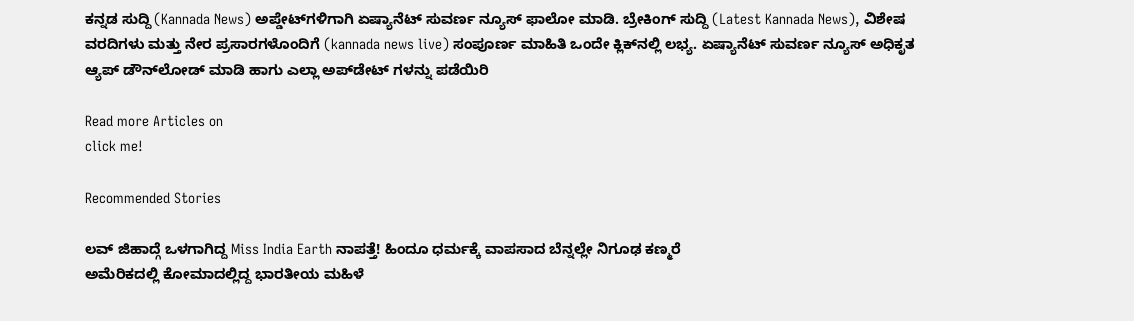ಕನ್ನಡ ಸುದ್ದಿ (Kannada News) ಅಪ್ಡೇಟ್‌ಗಳಿಗಾಗಿ ಏಷ್ಯಾನೆಟ್ ಸುವರ್ಣ ನ್ಯೂಸ್‌ ಫಾಲೋ ಮಾಡಿ. ಬ್ರೇಕಿಂಗ್ ಸುದ್ದಿ (Latest Kannada News), ವಿಶೇಷ ವರದಿಗಳು ಮತ್ತು ನೇರ ಪ್ರಸಾರಗಳೊಂದಿಗೆ (kannada news live) ಸಂಪೂರ್ಣ ಮಾಹಿತಿ ಒಂದೇ ಕ್ಲಿಕ್‌ನಲ್ಲಿ ಲಭ್ಯ. ಏಷ್ಯಾನೆಟ್ ಸುವರ್ಣ ನ್ಯೂಸ್ ಅಧಿಕೃತ ಆ್ಯಪ್ ಡೌನ್‌ಲೋಡ್ ಮಾಡಿ ಹಾಗು ಎಲ್ಲಾ ಅಪ್‌ಡೇಟ್ ಗಳನ್ನು ಪಡೆಯಿರಿ

Read more Articles on
click me!

Recommended Stories

ಲವ್ ಜಿಹಾದ್ಗೆ ಒಳಗಾಗಿದ್ದ Miss India Earth ನಾಪತ್ತೆ! ಹಿಂದೂ ಧರ್ಮಕ್ಕೆ ವಾಪಸಾದ ಬೆನ್ನಲ್ಲೇ ನಿಗೂಢ ಕಣ್ಮರೆ
ಅಮೆರಿಕದಲ್ಲಿ ಕೋಮಾದಲ್ಲಿದ್ದ ಭಾರತೀಯ ಮಹಿಳೆ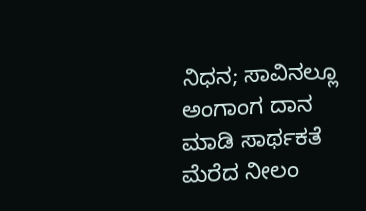ನಿಧನ; ಸಾವಿನಲ್ಲೂ ಅಂಗಾಂಗ ದಾನ ಮಾಡಿ ಸಾರ್ಥಕತೆ ಮೆರೆದ ನೀಲಂ